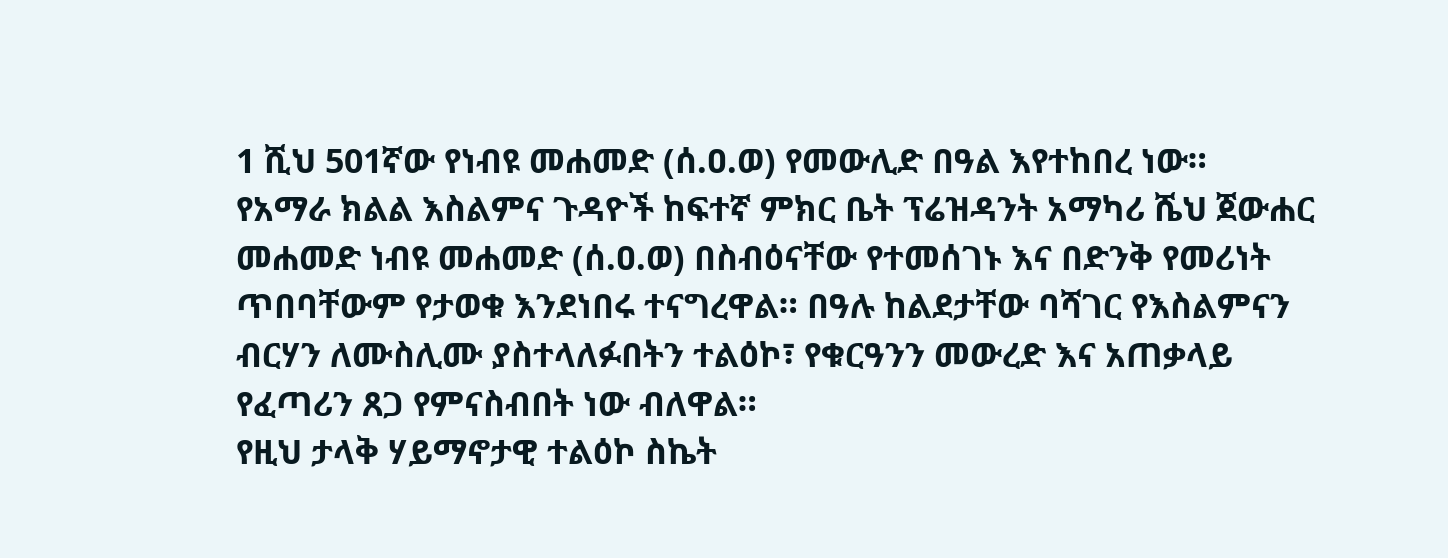1 ሺህ 501ኛው የነብዩ መሐመድ (ሰ.ዐ.ወ) የመውሊድ በዓል እየተከበረ ነው።
የአማራ ክልል እስልምና ጉዳዮች ከፍተኛ ምክር ቤት ፕሬዝዳንት አማካሪ ሼህ ጀውሐር መሐመድ ነብዩ መሐመድ (ሰ.ዐ.ወ) በስብዕናቸው የተመሰገኑ እና በድንቅ የመሪነት ጥበባቸውም የታወቁ እንደነበሩ ተናግረዋል። በዓሉ ከልደታቸው ባሻገር የእስልምናን ብርሃን ለሙስሊሙ ያስተላለፉበትን ተልዕኮ፣ የቁርዓንን መውረድ እና አጠቃላይ የፈጣሪን ጸጋ የምናስብበት ነው ብለዋል።
የዚህ ታላቅ ሃይማኖታዊ ተልዕኮ ስኬት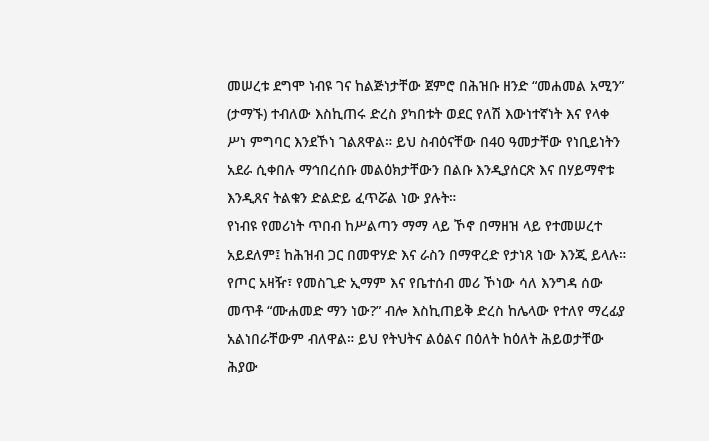መሠረቱ ደግሞ ነብዩ ገና ከልጅነታቸው ጀምሮ በሕዝቡ ዘንድ “መሐመል አሚን” (ታማኙ) ተብለው እስኪጠሩ ድረስ ያካበቱት ወደር የለሽ እውነተኛነት እና የላቀ ሥነ ምግባር እንደኾነ ገልጸዋል። ይህ ስብዕናቸው በ40 ዓመታቸው የነቢይነትን አደራ ሲቀበሉ ማኅበረሰቡ መልዕክታቸውን በልቡ እንዲያሰርጽ እና በሃይማኖቱ እንዲጸና ትልቁን ድልድይ ፈጥሯል ነው ያሉት።
የነብዩ የመሪነት ጥበብ ከሥልጣን ማማ ላይ ኾኖ በማዘዝ ላይ የተመሠረተ አይደለም፤ ከሕዝብ ጋር በመዋሃድ እና ራስን በማዋረድ የታነጸ ነው እንጂ ይላሉ። የጦር አዛዥ፣ የመስጊድ ኢማም እና የቤተሰብ መሪ ኾነው ሳለ እንግዳ ሰው መጥቶ “ሙሐመድ ማን ነው?” ብሎ እስኪጠይቅ ድረስ ከሌላው የተለየ ማረፊያ አልነበራቸውም ብለዋል። ይህ የትህትና ልዕልና በዕለት ከዕለት ሕይወታቸው ሕያው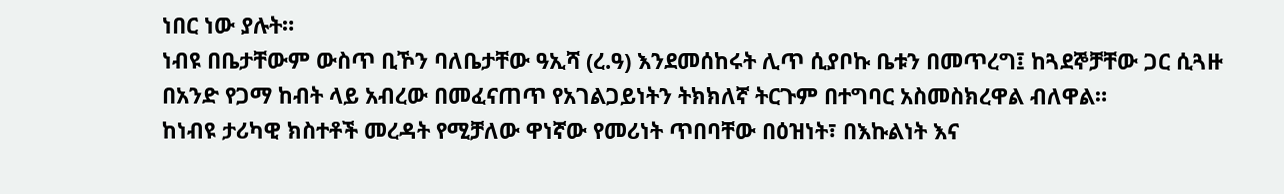ነበር ነው ያሉት።
ነብዩ በቤታቸውም ውስጥ ቢኾን ባለቤታቸው ዓኢሻ (ረ.ዓ) እንደመሰከሩት ሊጥ ሲያቦኩ ቤቱን በመጥረግ፤ ከጓደኞቻቸው ጋር ሲጓዙ በአንድ የጋማ ከብት ላይ አብረው በመፈናጠጥ የአገልጋይነትን ትክክለኛ ትርጉም በተግባር አስመስክረዋል ብለዋል።
ከነብዩ ታሪካዊ ክስተቶች መረዳት የሚቻለው ዋነኛው የመሪነት ጥበባቸው በዕዝነት፣ በእኩልነት እና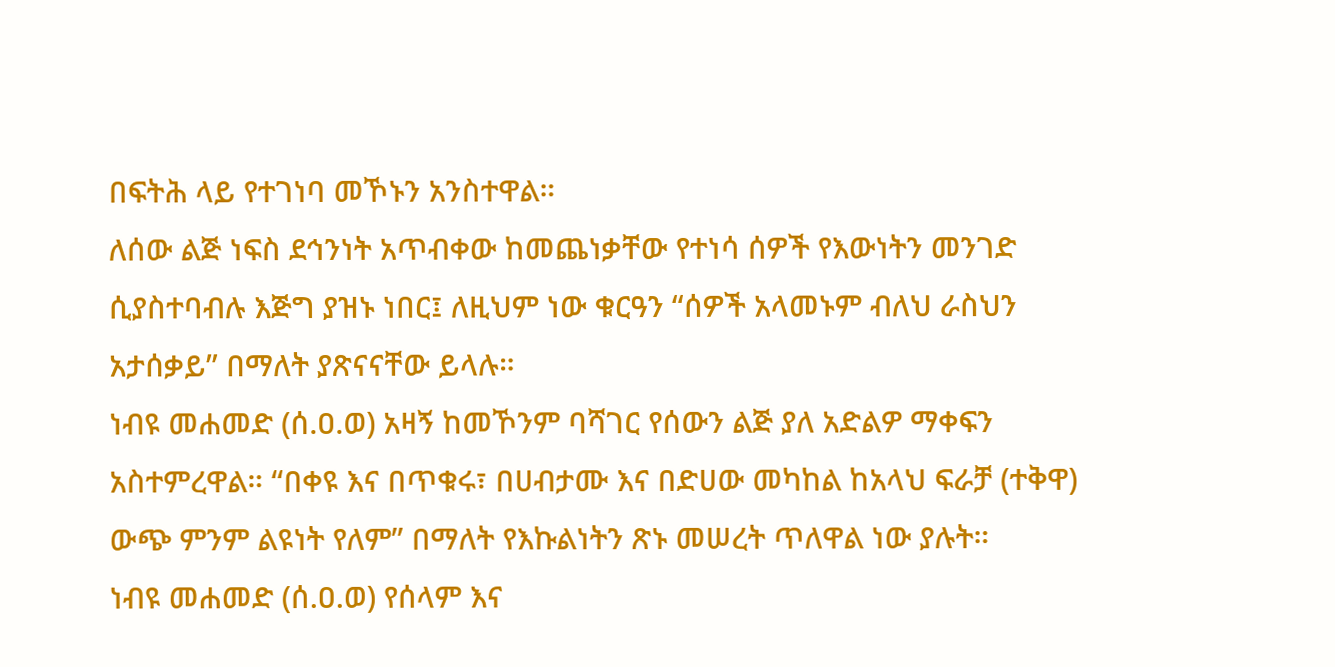በፍትሕ ላይ የተገነባ መኾኑን አንስተዋል።
ለሰው ልጅ ነፍስ ደኅንነት አጥብቀው ከመጨነቃቸው የተነሳ ሰዎች የእውነትን መንገድ ሲያስተባብሉ እጅግ ያዝኑ ነበር፤ ለዚህም ነው ቁርዓን “ሰዎች አላመኑም ብለህ ራስህን አታሰቃይ” በማለት ያጽናናቸው ይላሉ።
ነብዩ መሐመድ (ሰ.ዐ.ወ) አዛኝ ከመኾንም ባሻገር የሰውን ልጅ ያለ አድልዎ ማቀፍን አስተምረዋል። “በቀዩ እና በጥቁሩ፣ በሀብታሙ እና በድሀው መካከል ከአላህ ፍራቻ (ተቅዋ) ውጭ ምንም ልዩነት የለም” በማለት የእኩልነትን ጽኑ መሠረት ጥለዋል ነው ያሉት።
ነብዩ መሐመድ (ሰ.ዐ.ወ) የሰላም እና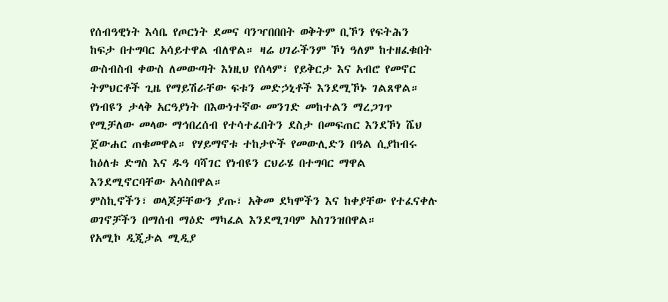የሰብዓዊነት እሳቤ የጦርነት ደመና ባንዣበበበት ወቅትም ቢኾን የፍትሕን ከፍታ በተግባር አሳይተዋል ብለዋል። ዛሬ ሀገራችንም ኾነ ዓለም ከተዘፈቁበት ውስብስብ ቀውስ ለመውጣት እነዚህ የሰላም፣ የይቅርታ እና አብሮ የመኖር ትምህርቶች ጊዜ የማይሽራቸው ፍቱን መድኃኒቶች እንደሚኾኑ ገልጸዋል።
የነብዩን ታላቅ አርዓያነት በእውነተኛው መንገድ መከተልን ማረጋገጥ የሚቻለው መላው ማኅበረሰብ የተሳተፈበትን ደስታ በመፍጠር እንደኾነ ሼህ ጀውሐር ጠቁመዋል። የሃይማኖቱ ተከታዮች የመውሊድን በዓል ሲያከብሩ ከዕለቱ ድግስ እና ዱዓ ባሻገር የነብዩን ርህራሄ በተግባር ማዋል እንደሚኖርባቸው አሳስበዋል።
ምስኪኖችን፣ ወላጆቻቸውን ያጡ፣ አቅመ ደካሞችን እና ከቀያቸው የተፈናቀሉ ወገኖቻችን በማሰብ ማዕድ ማካፈል እንደሚገባም አስገንዝበዋል።
የአሚኮ ዲጂታል ሚዲያ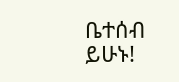ቤተሰብ ይሁኑ!